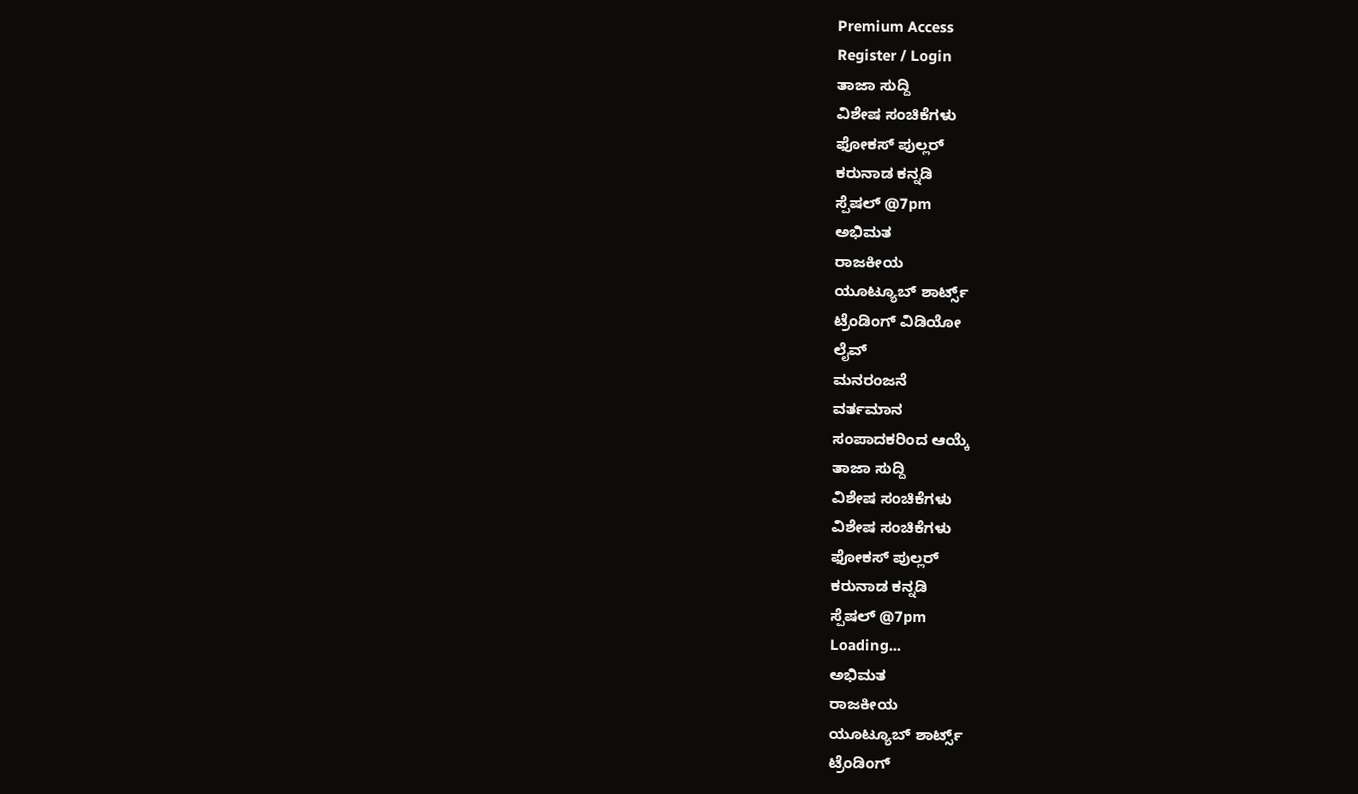Premium Access
Register / Login
ತಾಜಾ ಸುದ್ದಿ
ವಿಶೇಷ ಸಂಚಿಕೆಗಳು
ಫೋಕಸ್ ಪುಲ್ಲರ್
ಕರುನಾಡ ಕನ್ನಡಿ
ಸ್ಪೆಷಲ್ @7pm
ಅಭಿಮತ
ರಾಜಕೀಯ
ಯೂಟ್ಯೂಬ್ ಶಾರ್ಟ್ಸ್
ಟ್ರೆಂಡಿಂಗ್ ವಿಡಿಯೋ
ಲೈವ್
ಮನರಂಜನೆ
ವರ್ತಮಾನ
ಸಂಪಾದಕರಿಂದ ಆಯ್ಕೆ
ತಾಜಾ ಸುದ್ದಿ
ವಿಶೇಷ ಸಂಚಿಕೆಗಳು
ವಿಶೇಷ ಸಂಚಿಕೆಗಳು
ಫೋಕಸ್ ಪುಲ್ಲರ್
ಕರುನಾಡ ಕನ್ನಡಿ
ಸ್ಪೆಷಲ್ @7pm
Loading...
ಅಭಿಮತ
ರಾಜಕೀಯ
ಯೂಟ್ಯೂಬ್ ಶಾರ್ಟ್ಸ್
ಟ್ರೆಂಡಿಂಗ್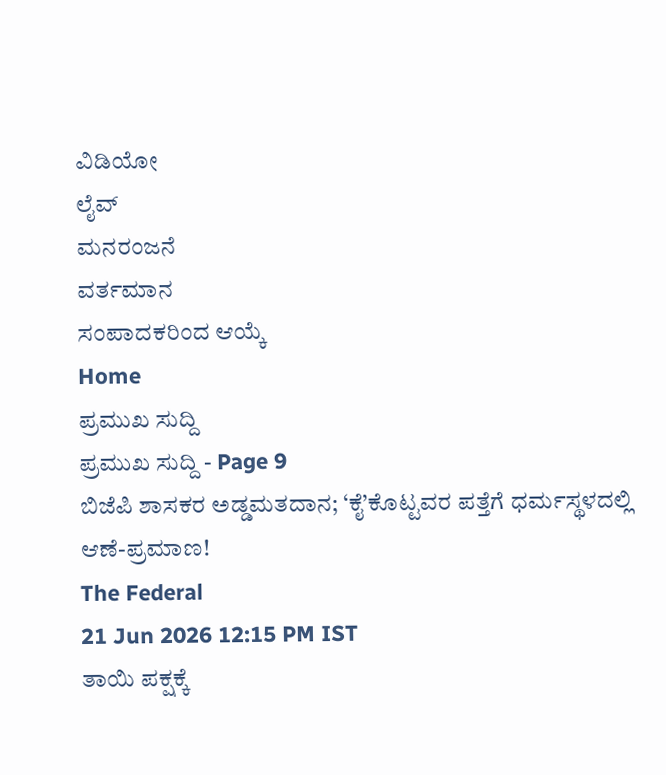ವಿಡಿಯೋ
ಲೈವ್
ಮನರಂಜನೆ
ವರ್ತಮಾನ
ಸಂಪಾದಕರಿಂದ ಆಯ್ಕೆ
Home
ಪ್ರಮುಖ ಸುದ್ದಿ
ಪ್ರಮುಖ ಸುದ್ದಿ - Page 9
ಬಿಜೆಪಿ ಶಾಸಕರ ಅಡ್ಡಮತದಾನ; ‘ಕೈ’ಕೊಟ್ಟವರ ಪತ್ತೆಗೆ ಧರ್ಮಸ್ಥಳದಲ್ಲಿ ಆಣೆ-ಪ್ರಮಾಣ!
The Federal
21 Jun 2026 12:15 PM IST
ತಾಯಿ ಪಕ್ಷಕ್ಕೆ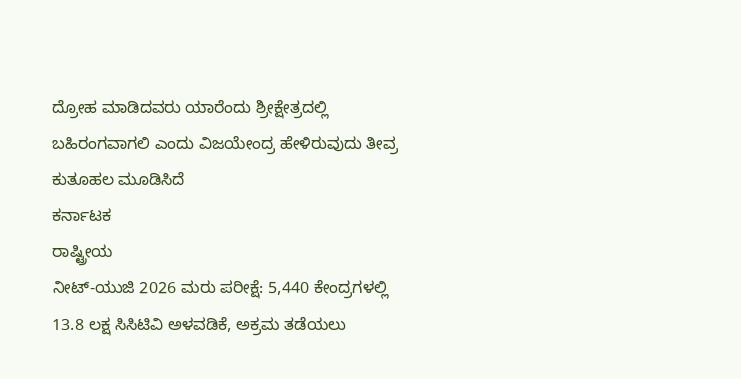ದ್ರೋಹ ಮಾಡಿದವರು ಯಾರೆಂದು ಶ್ರೀಕ್ಷೇತ್ರದಲ್ಲಿ ಬಹಿರಂಗವಾಗಲಿ ಎಂದು ವಿಜಯೇಂದ್ರ ಹೇಳಿರುವುದು ತೀವ್ರ ಕುತೂಹಲ ಮೂಡಿಸಿದೆ
ಕರ್ನಾಟಕ
ರಾಷ್ಟ್ರೀಯ
ನೀಟ್-ಯುಜಿ 2026 ಮರು ಪರೀಕ್ಷೆ: 5,440 ಕೇಂದ್ರಗಳಲ್ಲಿ 13.8 ಲಕ್ಷ ಸಿಸಿಟಿವಿ ಅಳವಡಿಕೆ, ಅಕ್ರಮ ತಡೆಯಲು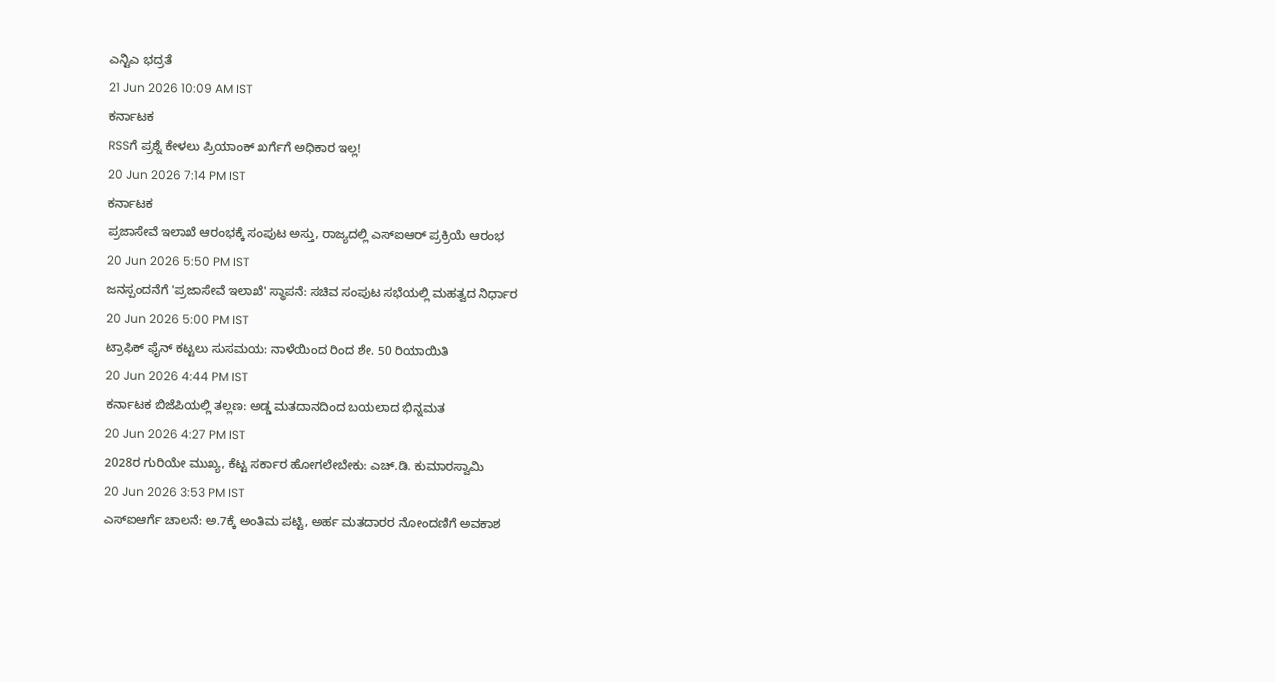ಎನ್ಟಿಎ ಭದ್ರತೆ
21 Jun 2026 10:09 AM IST
ಕರ್ನಾಟಕ
RSSಗೆ ಪ್ರಶ್ನೆ ಕೇಳಲು ಪ್ರಿಯಾಂಕ್ ಖರ್ಗೆಗೆ ಅಧಿಕಾರ ಇಲ್ಲ!
20 Jun 2026 7:14 PM IST
ಕರ್ನಾಟಕ
ಪ್ರಜಾಸೇವೆ ಇಲಾಖೆ ಆರಂಭಕ್ಕೆ ಸಂಪುಟ ಅಸ್ತು, ರಾಜ್ಯದಲ್ಲಿ ಎಸ್ಐಆರ್ ಪ್ರಕ್ರಿಯೆ ಆರಂಭ
20 Jun 2026 5:50 PM IST
ಜನಸ್ಪಂದನೆಗೆ 'ಪ್ರಜಾಸೇವೆ ಇಲಾಖೆ' ಸ್ಥಾಪನೆ: ಸಚಿವ ಸಂಪುಟ ಸಭೆಯಲ್ಲಿ ಮಹತ್ವದ ನಿರ್ಧಾರ
20 Jun 2026 5:00 PM IST
ಟ್ರಾಫಿಕ್ ಫೈನ್ ಕಟ್ಟಲು ಸುಸಮಯ: ನಾಳೆಯಿಂದ ರಿಂದ ಶೇ. 50 ರಿಯಾಯಿತಿ
20 Jun 2026 4:44 PM IST
ಕರ್ನಾಟಕ ಬಿಜೆಪಿಯಲ್ಲಿ ತಲ್ಲಣ: ಅಡ್ಡ ಮತದಾನದಿಂದ ಬಯಲಾದ ಭಿನ್ನಮತ
20 Jun 2026 4:27 PM IST
2028ರ ಗುರಿಯೇ ಮುಖ್ಯ, ಕೆಟ್ಟ ಸರ್ಕಾರ ಹೋಗಲೇಬೇಕು: ಎಚ್.ಡಿ. ಕುಮಾರಸ್ವಾಮಿ
20 Jun 2026 3:53 PM IST
ಎಸ್ಐಆರ್ಗೆ ಚಾಲನೆ: ಅ.7ಕ್ಕೆ ಅಂತಿಮ ಪಟ್ಟಿ, ಅರ್ಹ ಮತದಾರರ ನೋಂದಣಿಗೆ ಅವಕಾಶ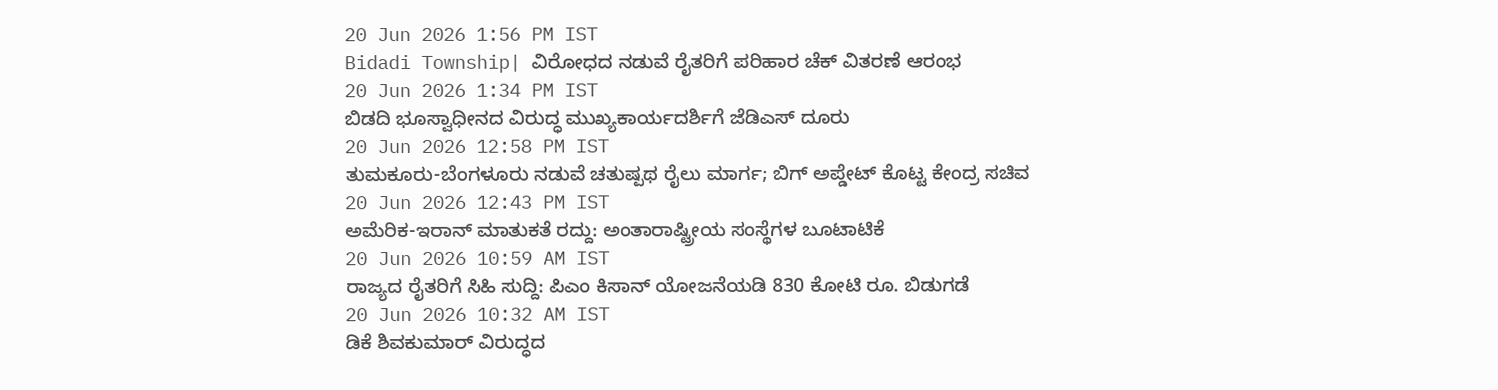20 Jun 2026 1:56 PM IST
Bidadi Township| ವಿರೋಧದ ನಡುವೆ ರೈತರಿಗೆ ಪರಿಹಾರ ಚೆಕ್ ವಿತರಣೆ ಆರಂಭ
20 Jun 2026 1:34 PM IST
ಬಿಡದಿ ಭೂಸ್ವಾಧೀನದ ವಿರುದ್ಧ ಮುಖ್ಯಕಾರ್ಯದರ್ಶಿಗೆ ಜೆಡಿಎಸ್ ದೂರು
20 Jun 2026 12:58 PM IST
ತುಮಕೂರು-ಬೆಂಗಳೂರು ನಡುವೆ ಚತುಷ್ಪಥ ರೈಲು ಮಾರ್ಗ; ಬಿಗ್ ಅಪ್ಡೇಟ್ ಕೊಟ್ಟ ಕೇಂದ್ರ ಸಚಿವ
20 Jun 2026 12:43 PM IST
ಅಮೆರಿಕ-ಇರಾನ್ ಮಾತುಕತೆ ರದ್ದು: ಅಂತಾರಾಷ್ಟ್ರೀಯ ಸಂಸ್ಥೆಗಳ ಬೂಟಾಟಿಕೆ
20 Jun 2026 10:59 AM IST
ರಾಜ್ಯದ ರೈತರಿಗೆ ಸಿಹಿ ಸುದ್ದಿ: ಪಿಎಂ ಕಿಸಾನ್ ಯೋಜನೆಯಡಿ 830 ಕೋಟಿ ರೂ. ಬಿಡುಗಡೆ
20 Jun 2026 10:32 AM IST
ಡಿಕೆ ಶಿವಕುಮಾರ್ ವಿರುದ್ಧದ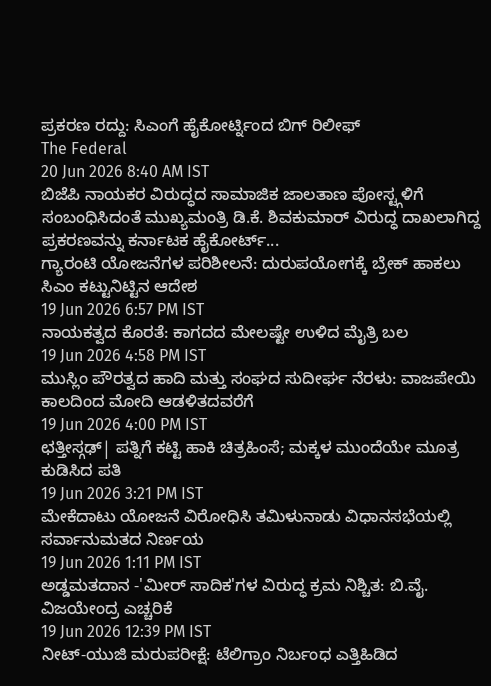ಪ್ರಕರಣ ರದ್ದು: ಸಿಎಂಗೆ ಹೈಕೋರ್ಟ್ನಿಂದ ಬಿಗ್ ರಿಲೀಫ್
The Federal
20 Jun 2026 8:40 AM IST
ಬಿಜೆಪಿ ನಾಯಕರ ವಿರುದ್ಧದ ಸಾಮಾಜಿಕ ಜಾಲತಾಣ ಪೋಸ್ಟ್ಗಳಿಗೆ ಸಂಬಂಧಿಸಿದಂತೆ ಮುಖ್ಯಮಂತ್ರಿ ಡಿ.ಕೆ. ಶಿವಕುಮಾರ್ ವಿರುದ್ಧ ದಾಖಲಾಗಿದ್ದ ಪ್ರಕರಣವನ್ನು ಕರ್ನಾಟಕ ಹೈಕೋರ್ಟ್...
ಗ್ಯಾರಂಟಿ ಯೋಜನೆಗಳ ಪರಿಶೀಲನೆ: ದುರುಪಯೋಗಕ್ಕೆ ಬ್ರೇಕ್ ಹಾಕಲು ಸಿಎಂ ಕಟ್ಟುನಿಟ್ಟಿನ ಆದೇಶ
19 Jun 2026 6:57 PM IST
ನಾಯಕತ್ವದ ಕೊರತೆ: ಕಾಗದದ ಮೇಲಷ್ಟೇ ಉಳಿದ ಮೈತ್ರಿ ಬಲ
19 Jun 2026 4:58 PM IST
ಮುಸ್ಲಿಂ ಪೌರತ್ವದ ಹಾದಿ ಮತ್ತು ಸಂಘದ ಸುದೀರ್ಘ ನೆರಳು: ವಾಜಪೇಯಿ ಕಾಲದಿಂದ ಮೋದಿ ಆಡಳಿತದವರೆಗೆ
19 Jun 2026 4:00 PM IST
ಛತ್ತೀಸ್ಗಢ್| ಪತ್ನಿಗೆ ಕಟ್ಟಿ ಹಾಕಿ ಚಿತ್ರಹಿಂಸೆ; ಮಕ್ಕಳ ಮುಂದೆಯೇ ಮೂತ್ರ ಕುಡಿಸಿದ ಪತಿ
19 Jun 2026 3:21 PM IST
ಮೇಕೆದಾಟು ಯೋಜನೆ ವಿರೋಧಿಸಿ ತಮಿಳುನಾಡು ವಿಧಾನಸಭೆಯಲ್ಲಿ ಸರ್ವಾನುಮತದ ನಿರ್ಣಯ
19 Jun 2026 1:11 PM IST
ಅಡ್ಡಮತದಾನ -'ಮೀರ್ ಸಾದಿಕ'ಗಳ ವಿರುದ್ಧ ಕ್ರಮ ನಿಶ್ಚಿತ: ಬಿ.ವೈ. ವಿಜಯೇಂದ್ರ ಎಚ್ಚರಿಕೆ
19 Jun 2026 12:39 PM IST
ನೀಟ್-ಯುಜಿ ಮರುಪರೀಕ್ಷೆ: ಟೆಲಿಗ್ರಾಂ ನಿರ್ಬಂಧ ಎತ್ತಿಹಿಡಿದ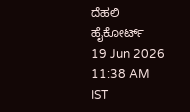ದೆಹಲಿ ಹೈಕೋರ್ಟ್
19 Jun 2026 11:38 AM IST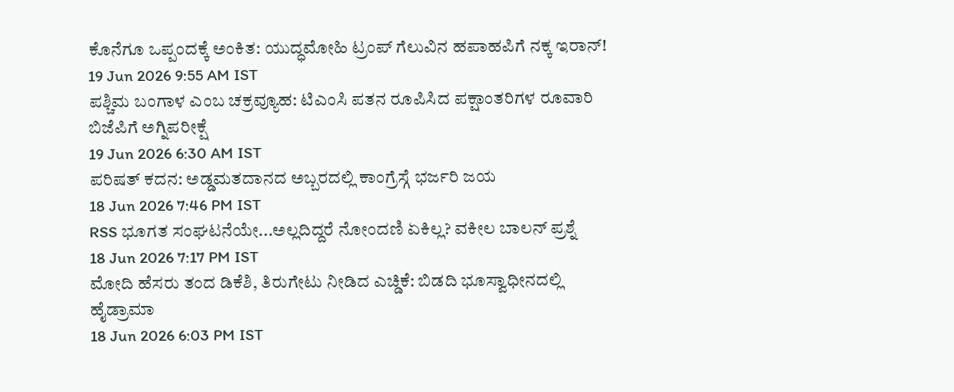ಕೊನೆಗೂ ಒಪ್ಪಂದಕ್ಕೆ ಅಂಕಿತ: ಯುದ್ಧಮೋಹಿ ಟ್ರಂಪ್ ಗೆಲುವಿನ ಹಪಾಹಪಿಗೆ ನಕ್ಕ ಇರಾನ್!
19 Jun 2026 9:55 AM IST
ಪಶ್ಚಿಮ ಬಂಗಾಳ ಎಂಬ ಚಕ್ರವ್ಯೂಹ: ಟಿಎಂಸಿ ಪತನ ರೂಪಿಸಿದ ಪಕ್ಷಾಂತರಿಗಳ ರೂವಾರಿ ಬಿಜೆಪಿಗೆ ಅಗ್ನಿಪರೀಕ್ಷೆ
19 Jun 2026 6:30 AM IST
ಪರಿಷತ್ ಕದನ: ಅಡ್ಡಮತದಾನದ ಅಬ್ಬರದಲ್ಲಿ ಕಾಂಗ್ರೆಸ್ಗೆ ಭರ್ಜರಿ ಜಯ
18 Jun 2026 7:46 PM IST
RSS ಭೂಗತ ಸಂಘಟನೆಯೇ...ಅಲ್ಲದಿದ್ದರೆ ನೋಂದಣಿ ಏಕಿಲ್ಲ? ವಕೀಲ ಬಾಲನ್ ಪ್ರಶ್ನೆ
18 Jun 2026 7:17 PM IST
ಮೋದಿ ಹೆಸರು ತಂದ ಡಿಕೆಶಿ, ತಿರುಗೇಟು ನೀಡಿದ ಎಚ್ಡಿಕೆ: ಬಿಡದಿ ಭೂಸ್ವಾಧೀನದಲ್ಲಿ ಹೈಡ್ರಾಮಾ
18 Jun 2026 6:03 PM IST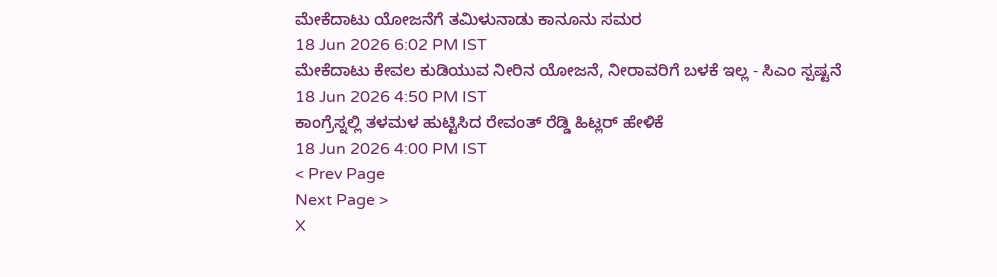ಮೇಕೆದಾಟು ಯೋಜನೆಗೆ ತಮಿಳುನಾಡು ಕಾನೂನು ಸಮರ
18 Jun 2026 6:02 PM IST
ಮೇಕೆದಾಟು ಕೇವಲ ಕುಡಿಯುವ ನೀರಿನ ಯೋಜನೆ, ನೀರಾವರಿಗೆ ಬಳಕೆ ಇಲ್ಲ - ಸಿಎಂ ಸ್ಪಷ್ಟನೆ
18 Jun 2026 4:50 PM IST
ಕಾಂಗ್ರೆಸ್ನಲ್ಲಿ ತಳಮಳ ಹುಟ್ಟಿಸಿದ ರೇವಂತ್ ರೆಡ್ಡಿ ಹಿಟ್ಲರ್ ಹೇಳಿಕೆ
18 Jun 2026 4:00 PM IST
< Prev Page
Next Page >
X